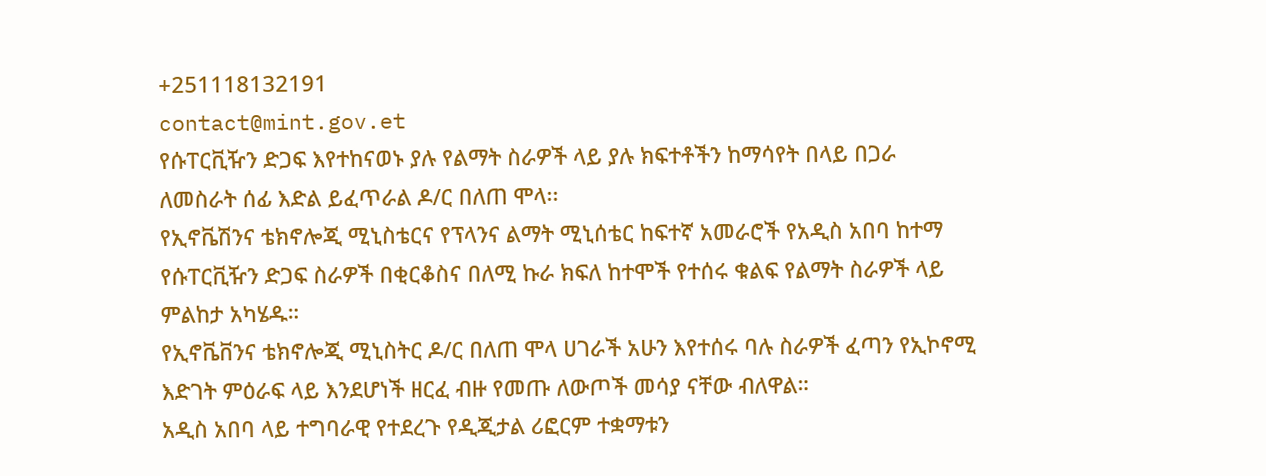+251118132191
contact@mint.gov.et
የሱፐርቪዥን ድጋፍ እየተከናወኑ ያሉ የልማት ስራዎች ላይ ያሉ ክፍተቶችን ከማሳየት በላይ በጋራ ለመስራት ሰፊ እድል ይፈጥራል ዶ/ር በለጠ ሞላ፡፡
የኢኖቬሽንና ቴክኖሎጂ ሚኒስቴርና የፕላንና ልማት ሚኒሰቴር ከፍተኛ አመራሮች የአዲስ አበባ ከተማ የሱፐርቪዥን ድጋፍ ስራዎች በቂርቆስና በለሚ ኩራ ክፍለ ከተሞች የተሰሩ ቁልፍ የልማት ስራዎች ላይ ምልከታ አካሄዱ።
የኢኖቬቨንና ቴክኖሎጂ ሚኒስትር ዶ/ር በለጠ ሞላ ሀገራች አሁን እየተሰሩ ባሉ ስራዎች ፈጣን የኢኮኖሚ እድገት ምዕራፍ ላይ እንደሆነች ዘርፈ ብዙ የመጡ ለውጦች መሳያ ናቸው ብለዋል።
አዲስ አበባ ላይ ተግባራዊ የተደረጉ የዲጂታል ሪፎርም ተቋማቱን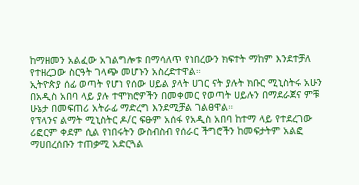ከማዘመን አልፈው አገልግሎቱ በማሳለጥ የነበረውን ክፍተት ማከም እንደተቻለ የተዘረጋው ስርዓት ገላጭ መሆኑን አስረድተዋል።
ኢትዮጵያ ሰፊ ወጣት የሆነ የሰው ሀይል ያላት ሀገር ናት ያሉት ክቡር ሚኒስትሩ አሁን በአዲስ አበባ ላይ ያሉ ተሞክሮዎችን በመቀመር የወጣት ሀይሉን በማደራጀና ምቹ ሁኔታ በመፍጠሪ አትራፊ ማድረግ እንደሚቻል ገልፀዋል።
የፕላንና ልማት ሚኒስትር ዶ/ር ፍፁም አሰፋ የአዲስ አበባ ከተማ ላይ የተደረገው ሪፎርም ቀደም ሲል የነበሩትን ውስብስብ የሰራር ችግሮችን ከመፍታትም አልፎ ማሀበረሰቡን ተጠቃሚ አድርጓል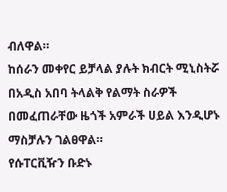ብለዋል።
ከሰራን መቀየር ይቻላል ያሉት ክብርት ሚኒስትሯ በአዲስ አበባ ትላልቅ የልማት ስራዎች በመፈጠራቸው ዜጎች አምራች ሀይል እንዲሆኑ ማስቻሉን ገልፀዋል።
የሱፐርቪዥን ቡድኑ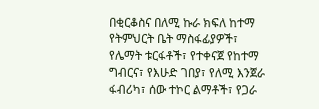በቂርቆስና በለሚ ኩራ ክፍለ ከተማ የትምህርት ቤት ማስፋፊያዎች፣ የሌማት ቱርፋቶች፣ የተቀናጀ የከተማ ግብርና፣ የእሁድ ገበያ፣ የለሚ እንጀራ ፋብሪካ፣ ሰው ተኮር ልማቶች፣ የጋራ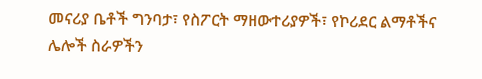መናሪያ ቤቶች ግንባታ፣ የስፖርት ማዘውተሪያዎች፣ የኮሪደር ልማቶችና ሌሎች ስራዎችን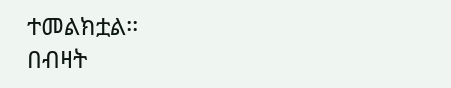ተመልክቷል፡፡
በብዛት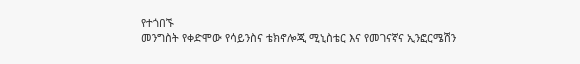የተጎበኙ
መንግስት የቀድሞው የሳይንስና ቴክኖሎጂ ሚኒስቴር እና የመገናኛና ኢንፎርሜሽን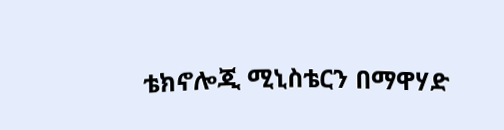ቴክኖሎጂ ሚኒስቴርን በማዋሃድ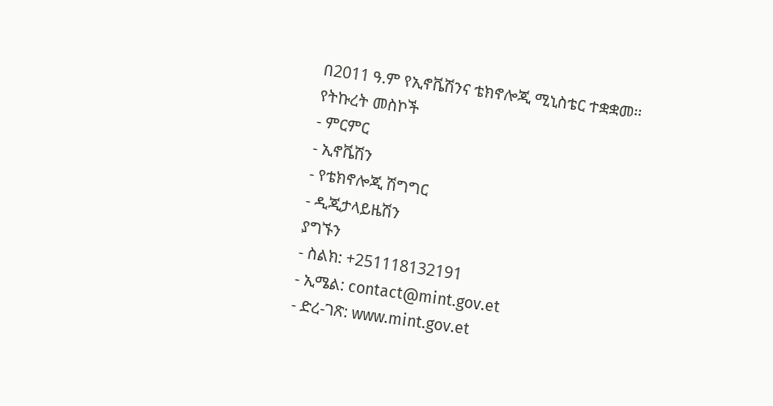በ2011 ዓ.ም የኢኖቬሽንና ቴክኖሎጂ ሚኒስቴር ተቋቋመ፡፡
የትኩረት መስኮች
- ምርምር
- ኢኖቬሽን
- የቴክኖሎጂ ሽግግር
- ዲጂታላይዜሽን
ያግኙን
- ስልክ: +251118132191
- ኢሜል: contact@mint.gov.et
- ድረ-ገጽ: www.mint.gov.et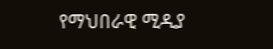የማህበራዊ ሚዲያ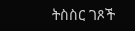ትስስር ገጾች